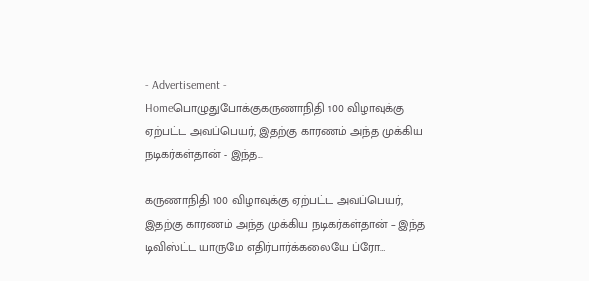- Advertisement -
Homeபொழுதுபோக்குகருணாநிதி 100 விழாவுக்கு ஏற்பட்ட அவப்பெயர், இதற்கு காரணம் அந்த முக்கிய நடிகர்கள்தான் - இந்த...

கருணாநிதி 100 விழாவுக்கு ஏற்பட்ட அவப்பெயர், இதற்கு காரணம் அந்த முக்கிய நடிகர்கள்தான் – இந்த டிவிஸ்ட்ட யாருமே எதிர்பார்க்கலையே ப்ரோ…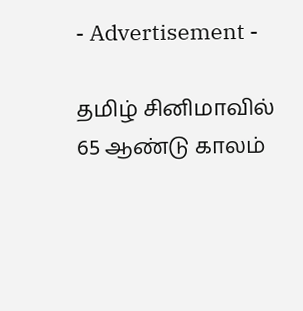- Advertisement -

தமிழ் சினிமாவில் 65 ஆண்டு காலம்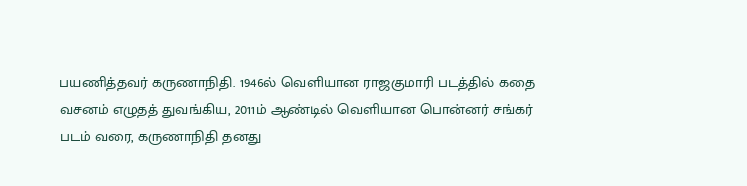பயணித்தவர் கருணாநிதி. 1946ல் வெளியான ராஜகுமாரி படத்தில் கதை வசனம் எழுதத் துவங்கிய, 2011ம் ஆண்டில் வெளியான பொன்னர் சங்கர் படம் வரை, கருணாநிதி தனது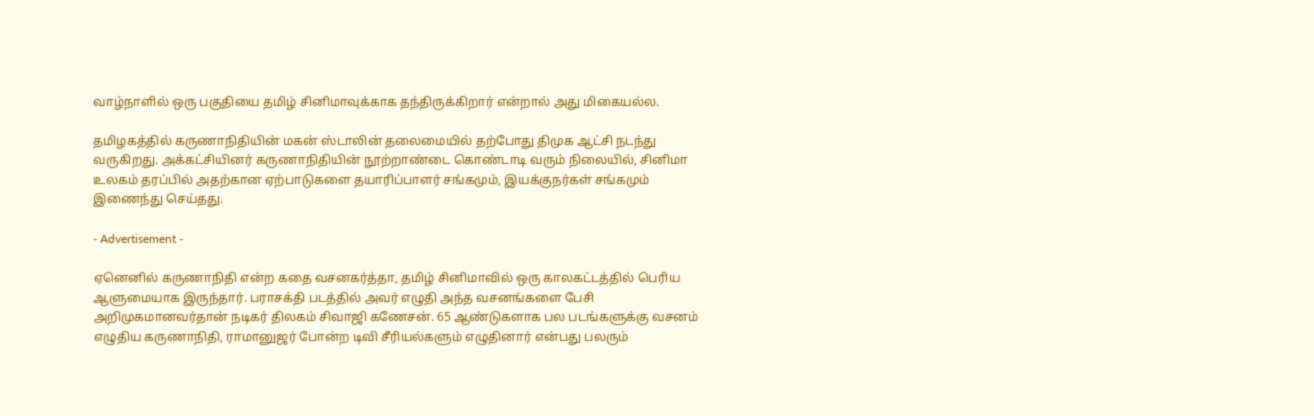வாழ்நாளில் ஒரு பகுதியை தமிழ் சினிமாவுக்காக தந்திருக்கிறார் என்றால் அது மிகையல்ல.

தமிழகத்தில் கருணாநிதியின் மகன் ஸ்டாலின் தலைமையில் தற்போது திமுக ஆட்சி நடந்து வருகிறது. அக்கட்சியினர் கருணாநிதியின் நூற்றாண்டை கொண்டாடி வரும் நிலையில், சினிமா உலகம் தரப்பில் அதற்கான ஏற்பாடுகளை தயாரிப்பாளர் சங்கமும், இயக்குநர்கள் சங்கமும் இணைந்து செய்தது.

- Advertisement -

ஏனெனில் கருணாநிதி என்ற கதை வசனகர்த்தா, தமிழ் சினிமாவில் ஒரு காலகட்டத்தில் பெரிய ஆளுமையாக இருந்தார். பராசக்தி படத்தில் அவர் எழுதி அந்த வசனங்களை பேசி அறிமுகமானவர்தான் நடிகர் திலகம் சிவாஜி கணேசன். 65 ஆண்டுகளாக பல படங்களுக்கு வசனம் எழுதிய கருணாநிதி, ராமானுஜர் போன்ற டிவி சீரியல்களும் எழுதினார் என்பது பலரும்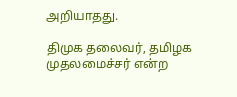அறியாதது.

திமுக தலைவர், தமிழக முதலமைச்சர் என்ற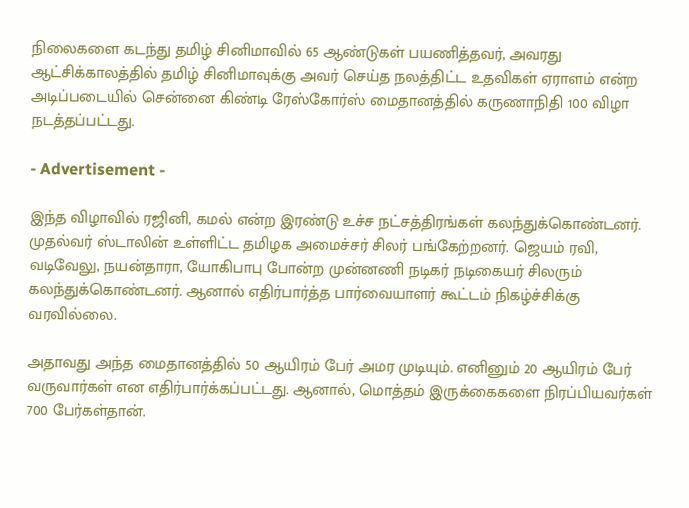நிலைகளை கடந்து தமிழ் சினிமாவில் 65 ஆண்டுகள் பயணித்தவர், அவரது ஆட்சிக்காலத்தில் தமிழ் சினிமாவுக்கு அவர் செய்த நலத்திட்ட உதவிகள் ஏராளம் என்ற அடிப்படையில் சென்னை கிண்டி ரேஸ்கோர்ஸ் மைதானத்தில் கருணாநிதி 100 விழா நடத்தப்பட்டது.

- Advertisement -

இந்த விழாவில் ரஜினி, கமல் என்ற இரண்டு உச்ச நட்சத்திரங்கள் கலந்துக்கொண்டனர். முதல்வர் ஸ்டாலின் உள்ளிட்ட தமிழக அமைச்சர் சிலர் பங்கேற்றனர். ஜெயம் ரவி, வடிவேலு, நயன்தாரா, யோகிபாபு போன்ற முன்னணி நடிகர் நடிகையர் சிலரும் கலந்துக்கொண்டனர். ஆனால் எதிர்பார்த்த பார்வையாளர் கூட்டம் நிகழ்ச்சிக்கு வரவில்லை.

அதாவது அந்த மைதானத்தில் 50 ஆயிரம் பேர் அமர முடியும். எனினும் 20 ஆயிரம் பேர் வருவார்கள் என எதிர்பார்க்கப்பட்டது. ஆனால், மொத்தம் இருக்கைகளை நிரப்பியவர்கள் 700 பேர்கள்தான்.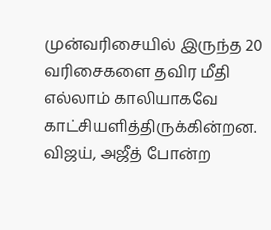முன்வரிசையில் இருந்த 20 வரிசைகளை தவிர மீதி எல்லாம் காலியாகவே காட்சியளித்திருக்கின்றன. விஜய், அஜீத் போன்ற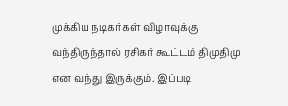முக்கிய நடிகர்கள் விழாவுக்கு வந்திருந்தால் ரசிகர் கூட்டம் திமுதிமு என வந்து இருக்கும். இப்படி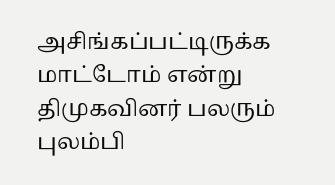அசிங்கப்பட்டிருக்க மாட்டோம் என்று திமுகவினர் பலரும் புலம்பி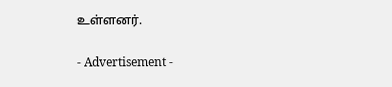உள்ளனர்.

- Advertisement -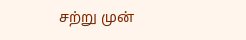சற்று முன்